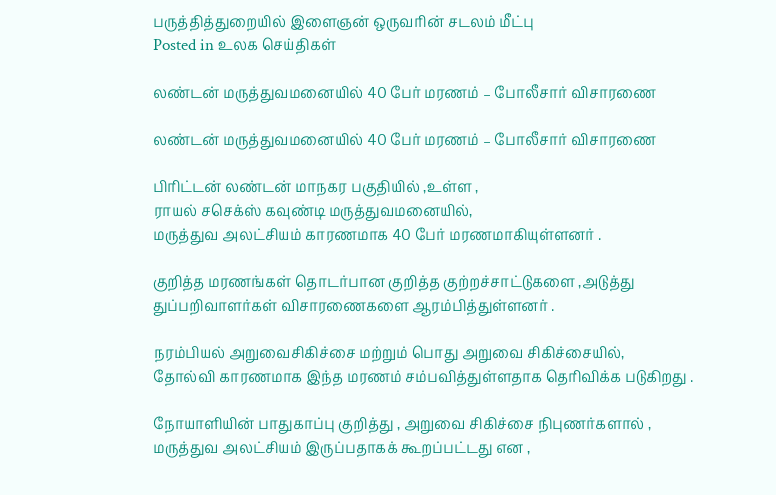பருத்தித்துறையில் இளைஞன் ஒருவரின் சடலம் மீட்பு
Posted in உலக செய்திகள்

லண்டன் மருத்துவமனையில் 40 பேர் மரணம் – போலீசார் விசாரணை

லண்டன் மருத்துவமனையில் 40 பேர் மரணம் – போலீசார் விசாரணை

பிரிட்டன் லண்டன் மாநகர பகுதியில் ,உள்ள ,
ராயல் சசெக்ஸ் கவுண்டி மருத்துவமனையில்,
மருத்துவ அலட்சியம் காரணமாக 40 பேர் மரணமாகியுள்ளனர் .

குறித்த மரணங்கள் தொடர்பான குறித்த குற்றச்சாட்டுகளை ,அடுத்து
துப்பறிவாளர்கள் விசாரணைகளை ஆரம்பித்துள்ளனர் .

நரம்பியல் அறுவைசிகிச்சை மற்றும் பொது அறுவை சிகிச்சையில்,
தோல்வி காரணமாக இந்த மரணம் சம்பவித்துள்ளதாக தெரிவிக்க படுகிறது .

நோயாளியின் பாதுகாப்பு குறித்து , அறுவை சிகிச்சை நிபுணர்களால் ,
மருத்துவ அலட்சியம் இருப்பதாகக் கூறப்பட்டது என ,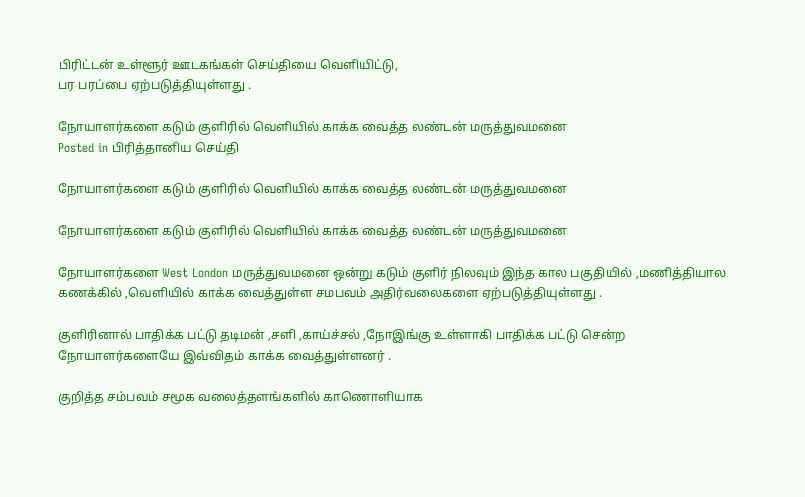பிரிட்டன் உள்ளூர் ஊடகங்கள் செய்தியை வெளியிட்டு,
பர பரப்பை ஏற்படுத்தியுள்ளது .

நோயாளர்களை கடும் குளிரில் வெளியில் காக்க வைத்த லண்டன் மருத்துவமனை
Posted in பிரித்தானிய செய்தி

நோயாளர்களை கடும் குளிரில் வெளியில் காக்க வைத்த லண்டன் மருத்துவமனை

நோயாளர்களை கடும் குளிரில் வெளியில் காக்க வைத்த லண்டன் மருத்துவமனை

நோயாளர்களை West London மருத்துவமனை ஒன்று கடும் குளிர் நிலவும் இந்த கால பகுதியில் ,மணித்தியால கணக்கில் ,வெளியில் காக்க வைத்துள்ள சமபவம் அதிர்வலைகளை ஏற்படுத்தியுள்ளது .

குளிரினால் பாதிக்க பட்டு தடிமன் ,சளி ,காய்ச்சல் ,நோஇங்கு உள்ளாகி பாதிக்க பட்டு சென்ற நோயாளர்களையே இவ்விதம் காக்க வைத்துள்ளனர் .

குறித்த சம்பவம் சமூக வலைத்தளங்களில் காணொளியாக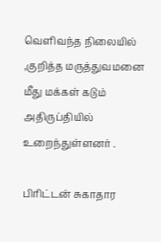வெளிவந்த நிலையில் ,குறித்த மருத்துவமனை மீது மக்கள் கடும் அதிருப்தியில் உறைந்துள்ளனர் .

பிரிட்டன் சுகாதார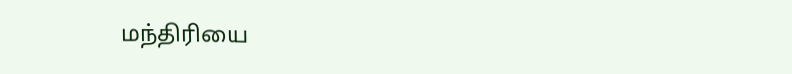மந்திரியை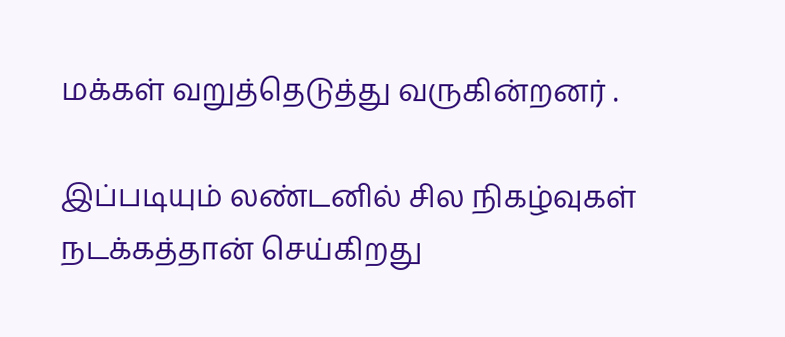மக்கள் வறுத்தெடுத்து வருகின்றனர் .

இப்படியும் லண்டனில் சில நிகழ்வுகள் நடக்கத்தான் செய்கிறது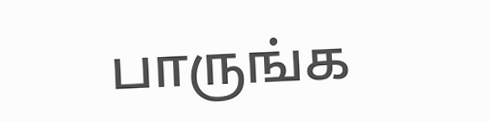பாருங்க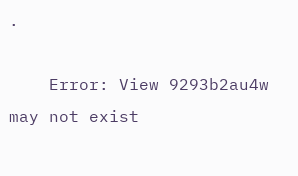.

    Error: View 9293b2au4w may not exist